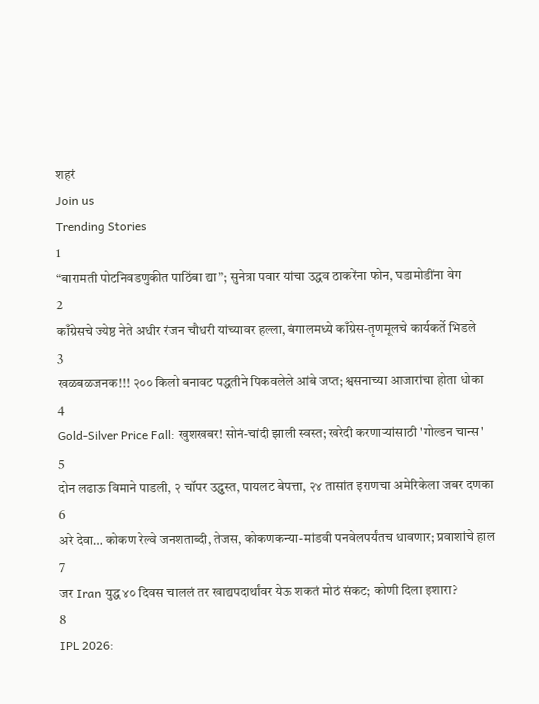शहरं
Join us
Trending Stories
1
“बारामती पोटनिवडणुकीत पाठिंबा द्या”; सुनेत्रा पवार यांचा उद्धव ठाकरेंना फोन, घडामोडींना वेग
2
काँग्रेसचे ज्येष्ठ नेते अधीर रंजन चौधरी यांच्यावर हल्ला, बंगालमध्ये काँग्रेस-तृणमूलचे कार्यकर्ते भिडले
3
खळबळजनक!!! २०० किलो बनावट पद्धतीने पिकवलेले आंबे जप्त; श्वसनाच्या आजारांचा होता धोका
4
Gold-Silver Price Fall: खुशखबर! सोनं-चांदी झाली स्वस्त; खरेदी करणाऱ्यांसाठी 'गोल्डन चान्स'
5
दोन लढाऊ विमाने पाडली, २ चॉपर उद्ध्वस्त, पायलट बेपत्ता, २४ तासांत इराणचा अमेरिकेला जबर दणका
6
अरे देवा… कोकण रेल्वे जनशताब्दी, तेजस, कोकणकन्या-मांडवी पनवेलपर्यंतच धावणार; प्रवाशांचे हाल
7
जर Iran युद्ध ४० दिवस चाललं तर खाद्यपदार्थांवर येऊ शकतं मोठं संकट; कोणी दिला इशारा?
8
IPL 2026: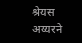श्रेयस अय्यरने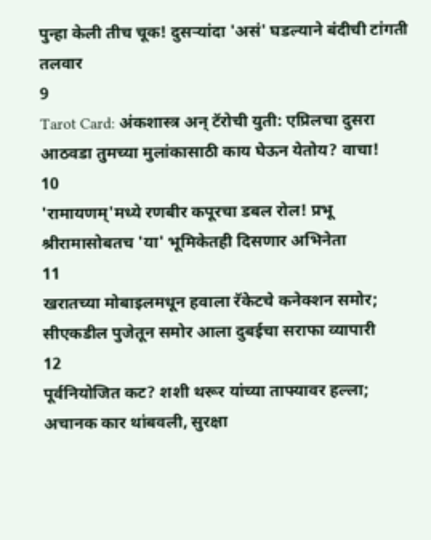पुन्हा केली तीच चूक! दुसऱ्यांदा 'असं' घडल्याने बंदीची टांगती तलवार
9
Tarot Card: अंकशास्त्र अन् टॅरोची युती: एप्रिलचा दुसरा आठवडा तुमच्या मुलांकासाठी काय घेऊन येतोय? वाचा!
10
'रामायणम्'मध्ये रणबीर कपूरचा डबल रोल! प्रभू श्रीरामासोबतच 'या' भूमिकेतही दिसणार अभिनेता
11
खरातच्या मोबाइलमधून हवाला रॅकेटचे कनेक्शन समोर; सीएकडील पुजेतून समोर आला दुबईचा सराफा व्यापारी
12
पूर्वनियोजित कट? शशी थरूर यांच्या ताफ्यावर हल्ला; अचानक कार थांबवली, सुरक्षा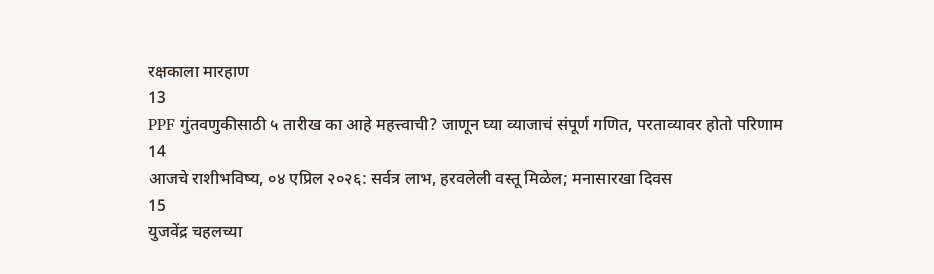रक्षकाला मारहाण
13
PPF गुंतवणुकीसाठी ५ तारीख का आहे महत्त्वाची? जाणून घ्या व्याजाचं संपूर्ण गणित, परताव्यावर होतो परिणाम
14
आजचे राशीभविष्य, ०४ एप्रिल २०२६: सर्वत्र लाभ, हरवलेली वस्तू मिळेल; मनासारखा दिवस
15
युजवेंद्र चहलच्या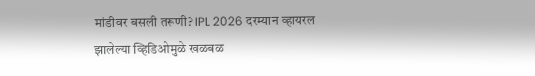मांडीवर बसली तरूणी? IPL 2026 दरम्यान व्हायरल झालेल्या व्हिडिओमुळे खळबळ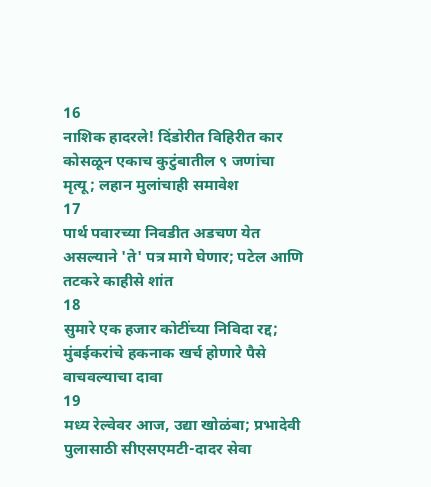16
नाशिक हादरले! दिंडोरीत विहिरीत कार कोसळून एकाच कुटुंबातील ९ जणांचा मृत्यू; लहान मुलांचाही समावेश
17
पार्थ पवारच्या निवडीत अडचण येत असल्याने 'ते' पत्र मागे घेणार; पटेल आणि तटकरे काहीसे शांत
18
सुमारे एक हजार कोटींच्या निविदा रद्द; मुंबईकरांचे हकनाक खर्च होणारे पैसे वाचवल्याचा दावा
19
मध्य रेल्वेवर आज, उद्या खोळंबा; प्रभादेवी पुलासाठी सीएसएमटी-दादर सेवा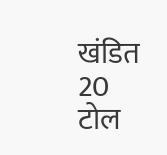खंडित
20
टोल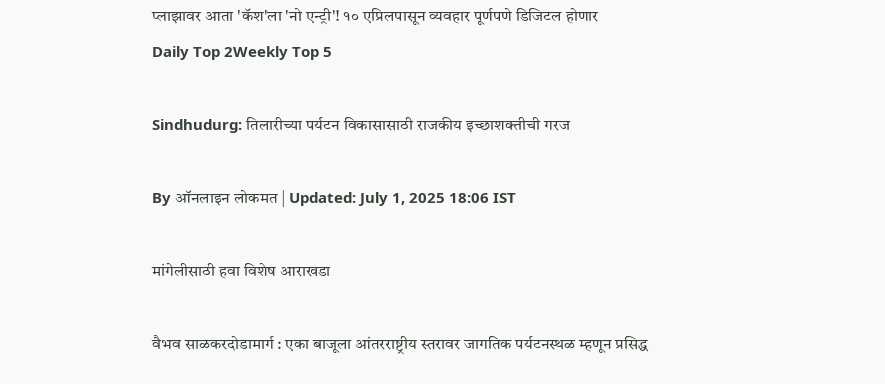प्लाझावर आता 'कॅश'ला 'नो एन्ट्री'! १० एप्रिलपासून व्यवहार पूर्णपणे डिजिटल होणार
Daily Top 2Weekly Top 5

Sindhudurg: तिलारीच्या पर्यटन विकासासाठी राजकीय इच्छाशक्तीची गरज

By ऑनलाइन लोकमत | Updated: July 1, 2025 18:06 IST

मांगेलीसाठी हवा विशेष आराखडा

वैभव साळकरदोडामार्ग : एका बाजूला आंतरराष्ट्रीय स्तरावर जागतिक पर्यटनस्थळ म्हणून प्रसिद्ध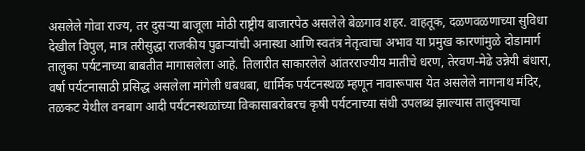असलेले गोवा राज्य, तर दुसऱ्या बाजूला मोठी राष्ट्रीय बाजारपेठ असलेले बेळगाव शहर. वाहतूक, दळणवळणाच्या सुविधा देखील विपुल, मात्र तरीसुद्धा राजकीय पुढाऱ्यांची अनास्था आणि स्वतंत्र नेतृत्वाचा अभाव या प्रमुख कारणांमुळे दोडामार्ग तालुका पर्यटनाच्या बाबतीत मागासलेला आहे. तिलारीत साकारलेले आंतरराज्यीय मातीचे धरण, तेरवण-मेढे उन्नेयी बंधारा, वर्षा पर्यटनासाठी प्रसिद्ध असलेला मांगेली धबधबा, धार्मिक पर्यटनस्थळ म्हणून नावारूपास येत असलेले नागनाथ मंदिर, तळकट येथील वनबाग आदी पर्यटनस्थळांच्या विकासाबरोबरच कृषी पर्यटनाच्या संधी उपलब्ध झाल्यास तालुक्याचा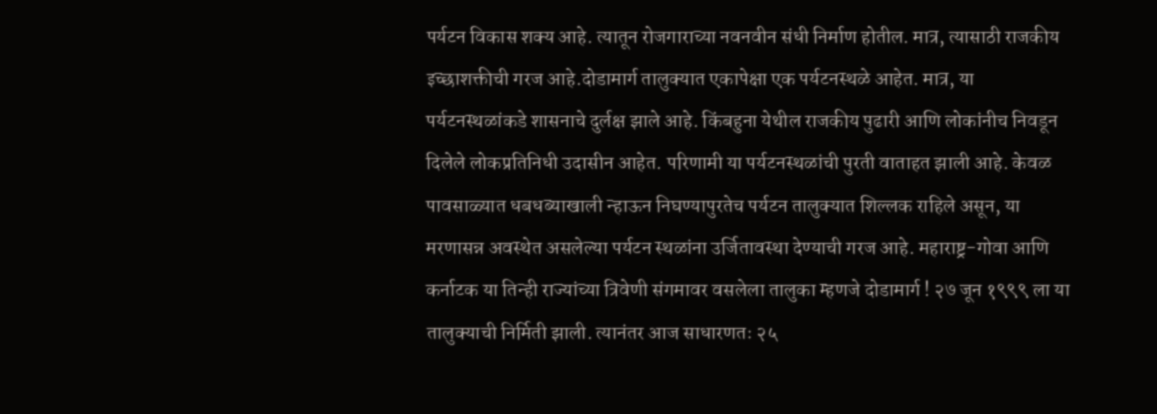पर्यटन विकास शक्य आहे. त्यातून रोजगाराच्या नवनवीन संधी निर्माण होतील. मात्र, त्यासाठी राजकीय इच्छाशक्तीची गरज आहे.दोडामार्ग तालुक्यात एकापेक्षा एक पर्यटनस्थळे आहेत. मात्र, या पर्यटनस्थळांकडे शासनाचे दुर्लक्ष झाले आहे. किंबहुना येथील राजकीय पुढारी आणि लोकांनीच निवडून दिलेले लोकप्रतिनिधी उदासीन आहेत. परिणामी या पर्यटनस्थळांची पुरती वाताहत झाली आहे. केवळ पावसाळ्यात धबधब्याखाली न्हाऊन निघण्यापुरतेच पर्यटन तालुक्यात शिल्लक राहिले असून, या मरणासन्न अवस्थेत असलेल्या पर्यटन स्थळांना उर्जितावस्था देण्याची गरज आहे. महाराष्ट्र-गोवा आणि कर्नाटक या तिन्ही राज्यांच्या त्रिवेणी संगमावर वसलेला तालुका म्हणजे दोडामार्ग ! २७ जून १९९९ ला या तालुक्याची निर्मिती झाली. त्यानंतर आज साधारणतः २५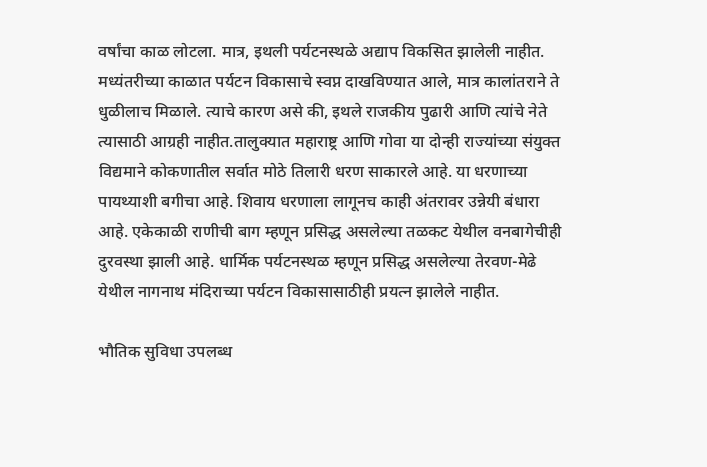वर्षांचा काळ लोटला. मात्र, इथली पर्यटनस्थळे अद्याप विकसित झालेली नाहीत. मध्यंतरीच्या काळात पर्यटन विकासाचे स्वप्न दाखविण्यात आले, मात्र कालांतराने ते धुळीलाच मिळाले. त्याचे कारण असे की, इथले राजकीय पुढारी आणि त्यांचे नेते त्यासाठी आग्रही नाहीत.तालुक्यात महाराष्ट्र आणि गोवा या दोन्ही राज्यांच्या संयुक्त विद्यमाने कोकणातील सर्वात मोठे तिलारी धरण साकारले आहे. या धरणाच्या पायथ्याशी बगीचा आहे. शिवाय धरणाला लागूनच काही अंतरावर उन्नेयी बंधारा आहे. एकेकाळी राणीची बाग म्हणून प्रसिद्ध असलेल्या तळकट येथील वनबागेचीही दुरवस्था झाली आहे. धार्मिक पर्यटनस्थळ म्हणून प्रसिद्ध असलेल्या तेरवण-मेढे येथील नागनाथ मंदिराच्या पर्यटन विकासासाठीही प्रयत्न झालेले नाहीत.

भौतिक सुविधा उपलब्ध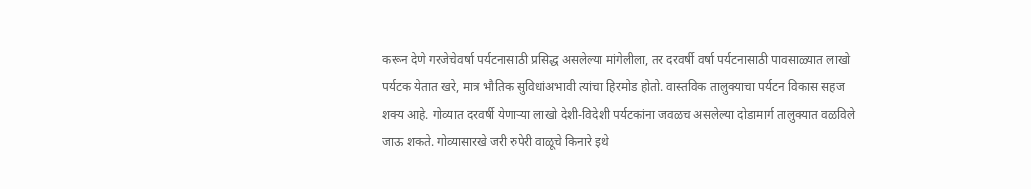करून देणे गरजेचेवर्षा पर्यटनासाठी प्रसिद्ध असलेल्या मांगेलीला, तर दरवर्षी वर्षा पर्यटनासाठी पावसाळ्यात लाखो पर्यटक येतात खरे, मात्र भौतिक सुविधांअभावी त्यांचा हिरमोड होतो. वास्तविक तालुक्याचा पर्यटन विकास सहज शक्य आहे. गोव्यात दरवर्षी येणाऱ्या लाखो देशी-विदेशी पर्यटकांना जवळच असलेल्या दोडामार्ग तालुक्यात वळविले जाऊ शकते. गोव्यासारखे जरी रुपेरी वाळूचे किनारे इथे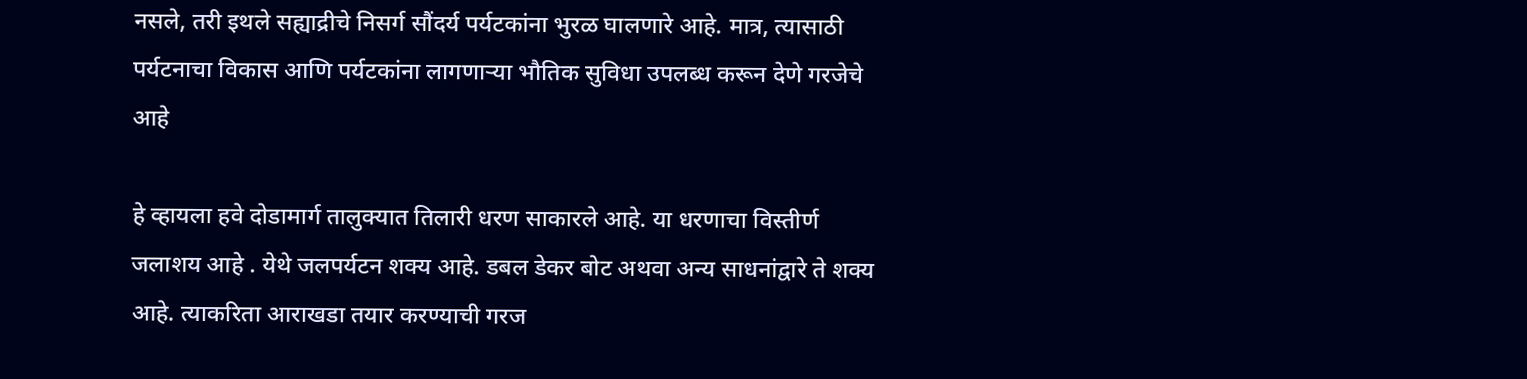नसले, तरी इथले सह्याद्रीचे निसर्ग सौंदर्य पर्यटकांना भुरळ घालणारे आहे. मात्र, त्यासाठी पर्यटनाचा विकास आणि पर्यटकांना लागणाऱ्या भौतिक सुविधा उपलब्ध करून देणे गरजेचे आहे

हे व्हायला हवे दोडामार्ग तालुक्यात तिलारी धरण साकारले आहे. या धरणाचा विस्तीर्ण जलाशय आहे . येथे जलपर्यटन शक्य आहे. डबल डेकर बोट अथवा अन्य साधनांद्वारे ते शक्य आहे. त्याकरिता आराखडा तयार करण्याची गरज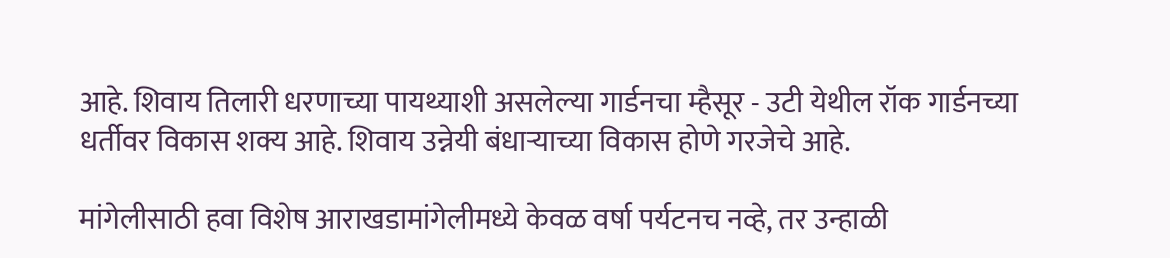आहे. शिवाय तिलारी धरणाच्या पायथ्याशी असलेल्या गार्डनचा म्हैसूर - उटी येथील रॉक गार्डनच्या धर्तीवर विकास शक्य आहे. शिवाय उन्नेयी बंधाऱ्याच्या विकास होणे गरजेचे आहे.

मांगेलीसाठी हवा विशेष आराखडामांगेलीमध्ये केवळ वर्षा पर्यटनच नव्हे, तर उन्हाळी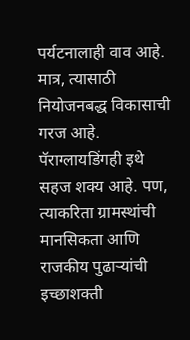पर्यटनालाही वाव आहे. मात्र, त्यासाठी नियोजनबद्ध विकासाची गरज आहे. पॅराग्लायडिंगही इथे सहज शक्य आहे. पण, त्याकरिता ग्रामस्थांची मानसिकता आणि राजकीय पुढाऱ्यांची इच्छाशक्ती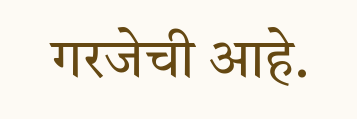गरजेची आहे.